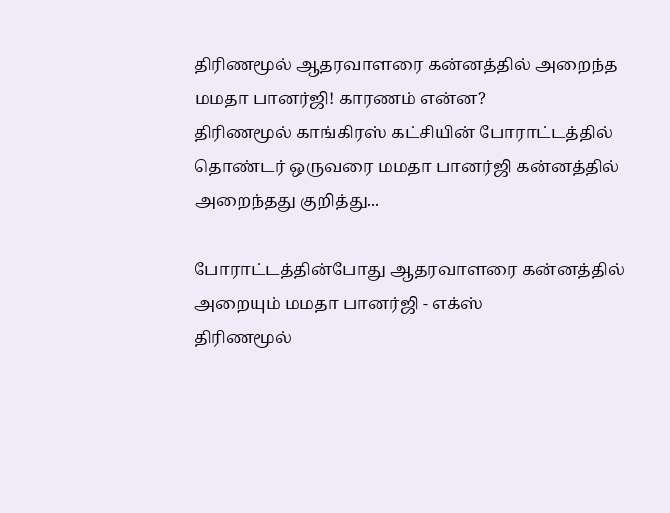திரிணமூல் ஆதரவாளரை கன்னத்தில் அறைந்த மமதா பானர்ஜி! காரணம் என்ன?
திரிணமூல் காங்கிரஸ் கட்சியின் போராட்டத்தில் தொண்டர் ஒருவரை மமதா பானர்ஜி கன்னத்தில் அறைந்தது குறித்து...

போராட்டத்தின்போது ஆதரவாளரை கன்னத்தில் அறையும் மமதா பானர்ஜி - எக்ஸ்
திரிணமூல்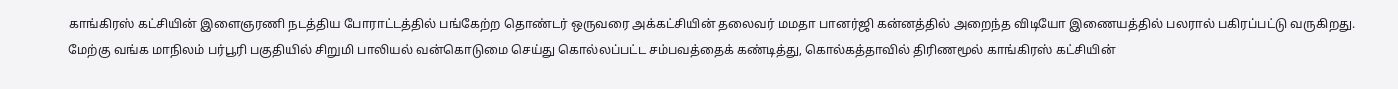காங்கிரஸ் கட்சியின் இளைஞரணி நடத்திய போராட்டத்தில் பங்கேற்ற தொண்டர் ஒருவரை அக்கட்சியின் தலைவர் மமதா பானர்ஜி கன்னத்தில் அறைந்த விடியோ இணையத்தில் பலரால் பகிரப்பட்டு வருகிறது.
மேற்கு வங்க மாநிலம் பர்பூரி பகுதியில் சிறுமி பாலியல் வன்கொடுமை செய்து கொல்லப்பட்ட சம்பவத்தைக் கண்டித்து, கொல்கத்தாவில் திரிணமூல் காங்கிரஸ் கட்சியின்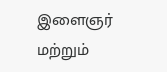இளைஞர் மற்றும்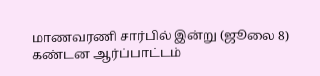மாணவரணி சார்பில் இன்று (ஜூலை 8) கண்டன ஆர்ப்பாட்டம்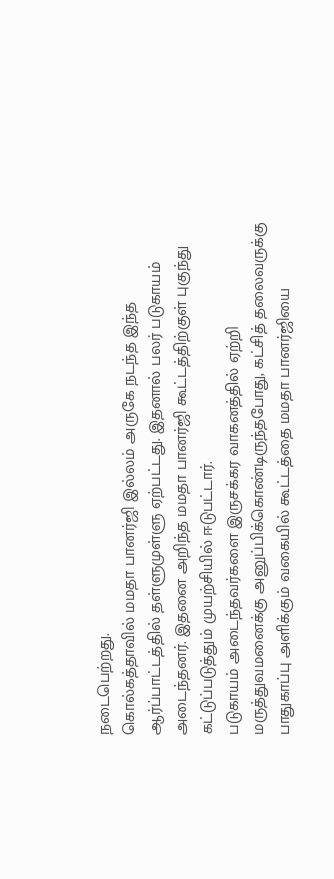நடைபெற்றது.
கொல்கத்தாவில் மமதா பானர்ஜி இல்லம் அருகே நடந்த இந்த ஆர்ப்பாட்டத்தில் தள்ளுமுள்ளு ஏற்பட்டது. இதனால் பலர் படுகாயம் அடைந்தனர். இதனை அறிந்த மமதா பானர்ஜி கூட்டத்திற்குள் புகுந்து கட்டுப்படுத்தும் முயற்சியில் ஈடுபட்டார்.
படுகாயம் அடைந்தவர்களை இருசக்கர வாகனத்தில் ஏற்றி மருத்துவமனைக்கு அனுப்பிக்கொண்டிருந்தபோது, கட்சித் தலைவருக்கு பாதுகாப்பு அளிக்கும் வகையில் கூட்டத்தை மமதா பானர்ஜியை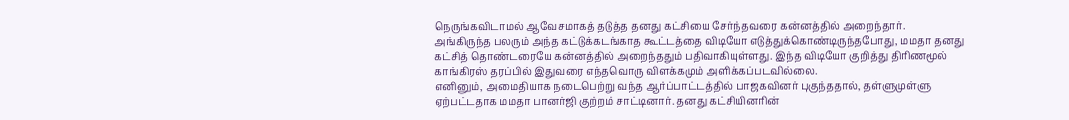நெருங்கவிடாமல் ஆவேசமாகத் தடுத்த தனது கட்சியை சேர்ந்தவரை கன்னத்தில் அறைந்தார்.
அங்கிருந்த பலரும் அந்த கட்டுக்கடங்காத கூட்டத்தை விடியோ எடுத்துக்கொண்டிருந்தபோது, மமதா தனது கட்சித் தொண்டரையே கன்னத்தில் அறைந்ததும் பதிவாகியுள்ளது. இந்த விடியோ குறித்து திரிணமூல் காங்கிரஸ் தரப்பில் இதுவரை எந்தவொரு விளக்கமும் அளிக்கப்படவில்லை.
எனினும், அமைதியாக நடைபெற்று வந்த ஆர்ப்பாட்டத்தில் பாஜகவினர் புகுந்ததால், தள்ளுமுள்ளு ஏற்பட்டதாக மமதா பானர்ஜி குற்றம் சாட்டினார். தனது கட்சியினரின்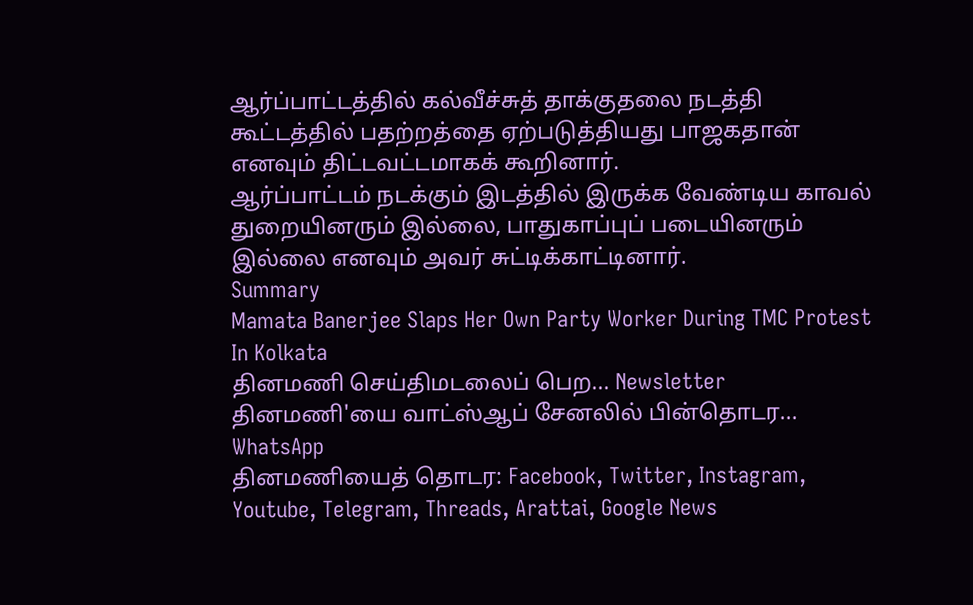ஆர்ப்பாட்டத்தில் கல்வீச்சுத் தாக்குதலை நடத்தி கூட்டத்தில் பதற்றத்தை ஏற்படுத்தியது பாஜகதான் எனவும் திட்டவட்டமாகக் கூறினார்.
ஆர்ப்பாட்டம் நடக்கும் இடத்தில் இருக்க வேண்டிய காவல் துறையினரும் இல்லை, பாதுகாப்புப் படையினரும் இல்லை எனவும் அவர் சுட்டிக்காட்டினார்.
Summary
Mamata Banerjee Slaps Her Own Party Worker During TMC Protest In Kolkata
தினமணி செய்திமடலைப் பெற... Newsletter
தினமணி'யை வாட்ஸ்ஆப் சேனலில் பின்தொடர... WhatsApp
தினமணியைத் தொடர: Facebook, Twitter, Instagram, Youtube, Telegram, Threads, Arattai, Google News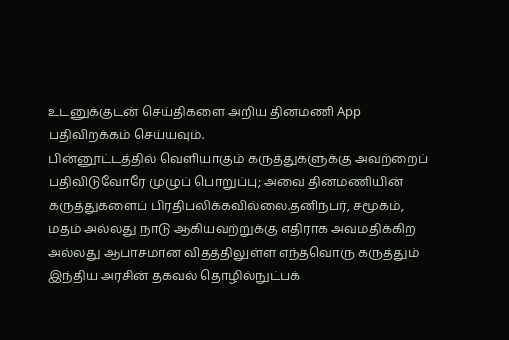உடனுக்குடன் செய்திகளை அறிய தினமணி App பதிவிறக்கம் செய்யவும்.
பின்னூட்டத்தில் வெளியாகும் கருத்துகளுக்கு அவற்றைப் பதிவிடுவோரே முழுப் பொறுப்பு; அவை தினமணியின் கருத்துகளைப் பிரதிபலிக்கவில்லை.தனிநபர், சமூகம், மதம் அல்லது நாடு ஆகியவற்றுக்கு எதிராக அவமதிக்கிற அல்லது ஆபாசமான விதத்திலுள்ள எந்தவொரு கருத்தும் இந்திய அரசின் தகவல் தொழில்நுட்பக்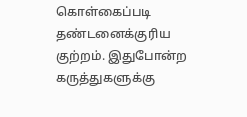கொள்கைப்படி தண்டனைக்குரிய குற்றம். இதுபோன்ற கருத்துகளுக்கு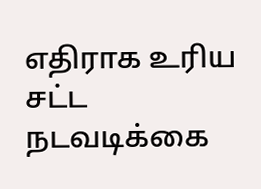எதிராக உரிய சட்ட நடவடிக்கை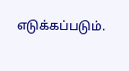எடுக்கப்படும்.